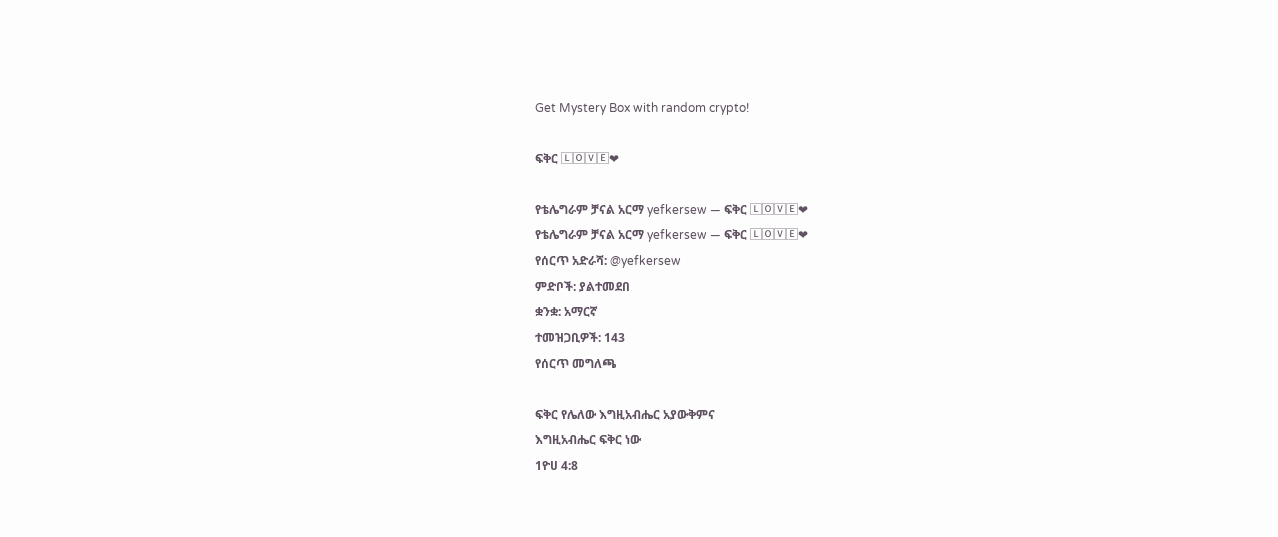Get Mystery Box with random crypto!

ፍቅር 🄻🄾🅅🄴❤

የቴሌግራም ቻናል አርማ yefkersew — ፍቅር 🄻🄾🅅🄴❤
የቴሌግራም ቻናል አርማ yefkersew — ፍቅር 🄻🄾🅅🄴❤
የሰርጥ አድራሻ: @yefkersew
ምድቦች: ያልተመደበ
ቋንቋ: አማርኛ
ተመዝጋቢዎች: 143
የሰርጥ መግለጫ

ፍቅር የሌለው እግዚአብሔር አያውቅምና
እግዚአብሔር ፍቅር ነው
1ዮሀ 4:8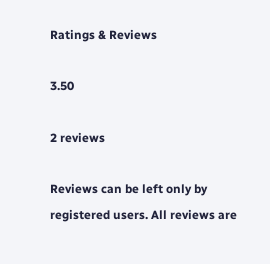Ratings & Reviews

3.50

2 reviews

Reviews can be left only by registered users. All reviews are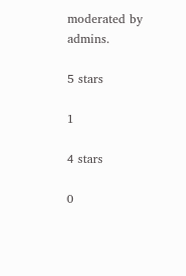moderated by admins.

5 stars

1

4 stars

0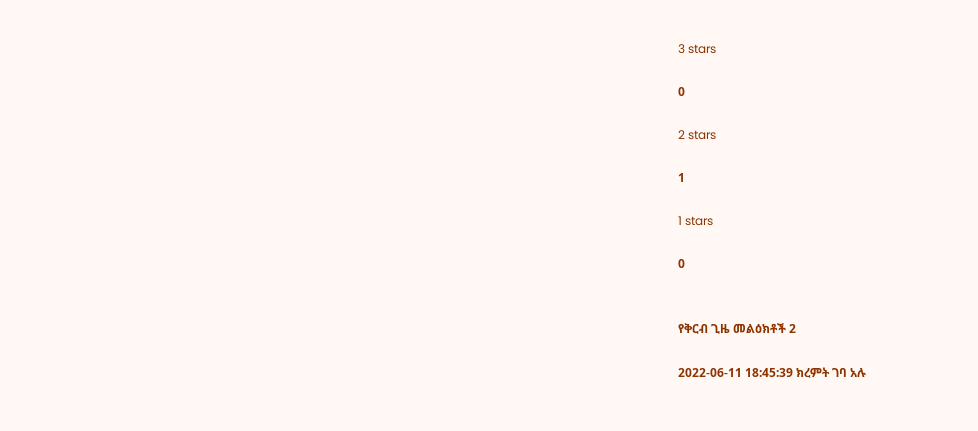3 stars

0

2 stars

1

1 stars

0


የቅርብ ጊዜ መልዕክቶች 2

2022-06-11 18:45:39 ክረምት ገባ አሉ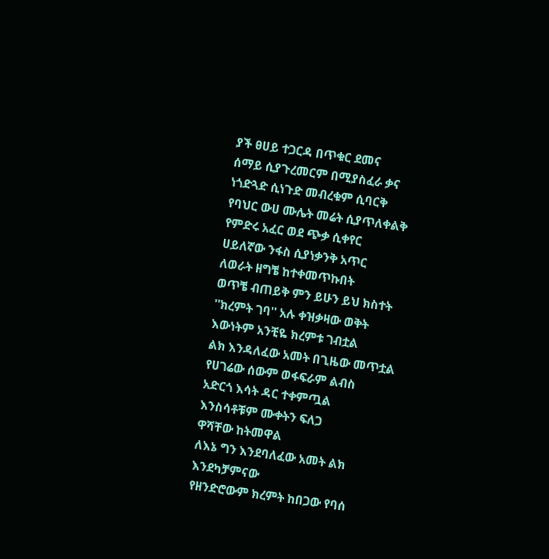ያች ፀሀይ ተጋርዳ በጥቁር ደመና
ሰማይ ሲያጉረመርም በሚያስፈራ ቃና
ነጎድጓድ ሲነጉድ መብረቁም ሲባርቅ
የባህር ውሀ ሙሌት መሬት ሲያጥለቀልቅ
የምድሩ አፈር ወደ ጭቃ ሲቀየር
ሀይለኛው ንፋስ ሲያነቃንቅ አጥር
ለወራት ዘግቼ ከተቀመጥኩበት
ወጥቼ ብጠይቅ ምን ይሁን ይህ ክስተት
''ክረምት ገባ'' አሉ ቀዝቃዛው ወቅት
እውነትም አንቺዬ ክረምቱ ገብቷል
ልክ እንዳለፈው አመት በጊዜው መጥቷል
የሀገሬው ሰውም ወፋፍራም ልብስ
አድርጎ እሳት ዳር ተቀምጧል
እንስሳቶቹም ሙቀትን ፍለጋ
ዋሻቸው ከትመዋል
ለእኔ ግን እንደባለፈው አመት ልክ
እንደካቻምናው
የዘንድሮውም ክረምት ከበጋው የባሰ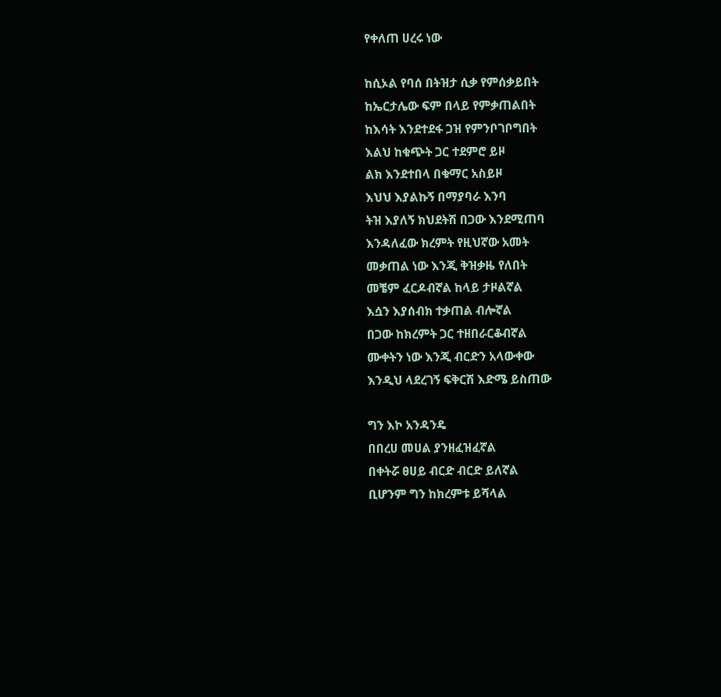የቀለጠ ሀረሩ ነው

ከሲኦል የባሰ በትዝታ ሲቃ የምሰቃይበት
ከኤርታሌው ፍም በላይ የምቃጠልበት
ከእሳት እንደተደፋ ጋዝ የምንቦገቦግበት
እልህ ከቁጭት ጋር ተደምሮ ይዞ
ልክ እንደተበላ በቁማር አስይዞ
እህህ እያልኩኝ በማያባራ እንባ
ትዝ እያለኝ ክህደትሽ በጋው እንደሚጠባ
እንዳለፈው ክረምት የዚህኛው አመት
መቃጠል ነው እንጂ ቅዝቃዜ የለበት
መቼም ፈርዶብኛል ከላይ ታዞልኛል
እሷን እያሰብክ ተቃጠል ብሎኛል
በጋው ከክረምት ጋር ተዘበራርቆብኛል
ሙቀትን ነው እንጂ ብርድን አላውቀው
እንዲህ ላደረገኝ ፍቅርሽ እድሜ ይስጠው

ግን እኮ አንዳንዴ
በበረሀ መሀል ያንዘፈዝፈኛል
በቀትሯ ፀሀይ ብርድ ብርድ ይለኛል
ቢሆንም ግን ከክረምቱ ይሻላል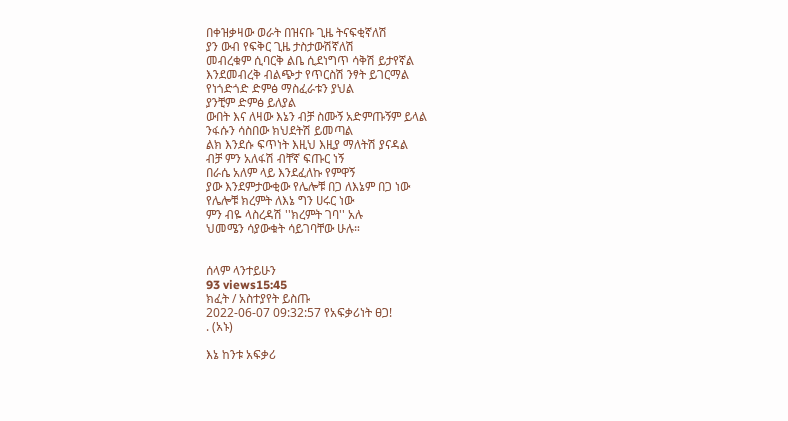በቀዝቃዛው ወራት በዝናቡ ጊዜ ትናፍቂኛለሽ
ያን ውብ የፍቅር ጊዜ ታስታውሽኛለሽ
መብረቁም ሲባርቅ ልቤ ሲደነግጥ ሳቅሽ ይታየኛል
እንደመብረቅ ብልጭታ የጥርስሽ ንፃት ይገርማል
የነጎድጎድ ድምፅ ማስፈራቱን ያህል
ያንቺም ድምፅ ይለያል
ውበት እና ለዛው እኔን ብቻ ስሙኝ አድምጡኝም ይላል
ንፋሱን ሳስበው ክህደትሽ ይመጣል
ልክ እንደሱ ፍጥነት እዚህ እዚያ ማለትሽ ያናዳል
ብቻ ምን አለፋሽ ብቸኛ ፍጡር ነኝ
በራሴ አለም ላይ እንደፈለኩ የምዋኝ
ያው እንደምታውቂው የሌሎቹ በጋ ለእኔም በጋ ነው
የሌሎቹ ክረምት ለእኔ ግን ሀሩር ነው
ምን ብዬ ላስረዳሽ ''ክረምት ገባ'' አሉ
ህመሜን ሳያውቁት ሳይገባቸው ሁሉ።


ሰላም ላንተይሁን
93 views15:45
ክፈት / አስተያየት ይስጡ
2022-06-07 09:32:57 የአፍቃሪነት ፀጋ!
. (አኑ)

እኔ ከንቱ አፍቃሪ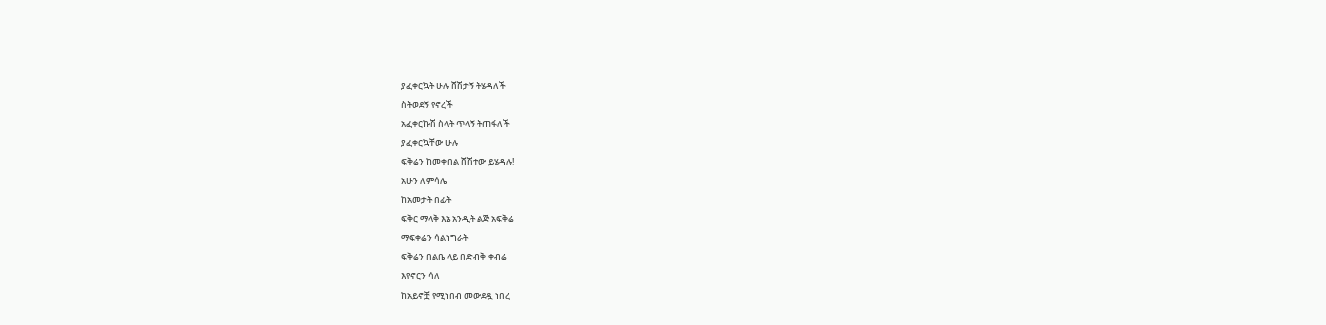ያፈቀርኳት ሁሉ ሸሽታኝ ትሄዳለች
ስትወደኝ የኖረች
አፈቀርኩሽ ስላት ጥላኝ ትጠፋለች
ያፈቀርኳቸው ሁሉ
ፍቅሬን ከመቀበል ሸሽተው ይሄዳሉ!
አሁን ለምሳሌ
ከአመታት በፊት
ፍቅር ማላቅ እኔ አንዲት ልጅ አፍቅሬ
ማፍቀሬን ሳልነግራት
ፍቅሬን በልቤ ላይ በድብቅ ቀብሬ
እየኖርን ሳለ
ከአይኖቿ የሚነበብ መውደዷ ነበረ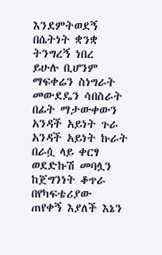እንደምትወደኝ
በሴትነት ቋንቋ ትንግረኝ ነበረ
ይሁሉ ቢሆንም
ማፍቀሬን ስነግራት መውደዴን ሳበስራት
በፊት ማታውቀውን
አንዳች አይነት ጉራ አንዳች አይነት ኩራት
በራሷ ላይ ቀርፃ
ወደድኩሽ መባሏን ከጀግንነት ቆጥራ
በየካፍቴሪያው
ጠየቀኝ እያለች እኔን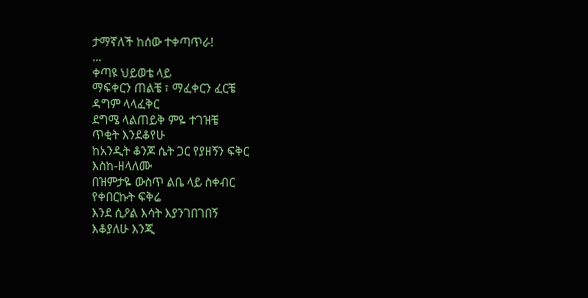ታማኛለች ከሰው ተቀጣጥራ!
...
ቀጣዩ ህይወቴ ላይ
ማፍቀርን ጠልቼ ፣ ማፈቀርን ፈርቼ
ዳግም ላላፈቅር
ደግሜ ላልጠይቅ ምዬ ተገዝቼ
ጥቂት እንደቆየሁ
ከአንዲት ቆንጆ ሴት ጋር የያዘኝን ፍቅር
እስከ-ዘላለሙ
በዝምታዬ ውስጥ ልቤ ላይ ስቀብር
የቀበርኩት ፍቅሬ
እንደ ሲዖል እሳት እያንገበገበኝ
እቆያለሁ እንጂ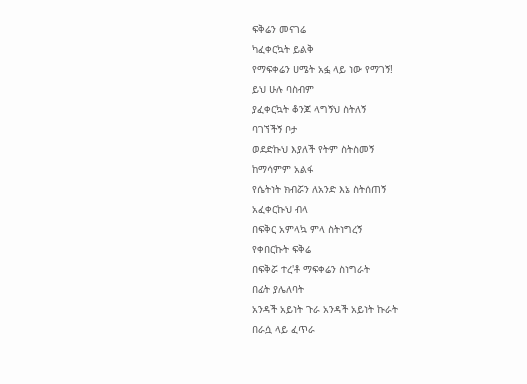ፍቅሬን መናገሬ
ካፈቀርኳት ይልቅ
የማፍቀሬን ሀሜት አፏ ላይ ነው የማገኝ!
ይህ ሁሉ ባስብም
ያፈቀርኳት ቆንጆ ላግኝህ ስትለኝ
ባገኘችኝ ቦታ
ወደድኩህ እያለች የትም ስትስመኝ
ከማሳምም አልፋ
የሴትነት ክብሯን ለአንድ እኔ ስትሰጠኝ
አፈቀርኩህ ብላ
በፍቅር አምላኳ ምላ ስትነግረኝ
የቀበርኩት ፍቅሬ
በፍቅሯ ተረ'ቶ ማፍቀሬን ስነግራት
በፊት ያሌለባት
አንዳች አይነት ጉራ አንዳች አይነት ኩራት
በራሷ ላይ ፈጥራ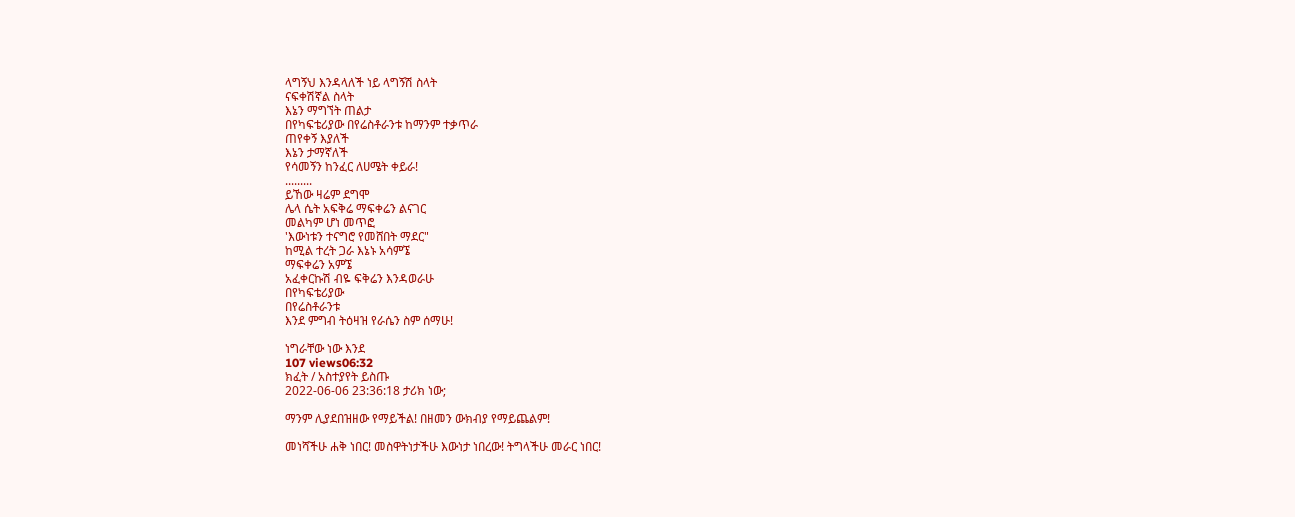ላግኝህ እንዳላለች ነይ ላግኝሽ ስላት
ናፍቀሽኛል ስላት
እኔን ማግኘት ጠልታ
በየካፍቴሪያው በየሬስቶራንቱ ከማንም ተቃጥራ
ጠየቀኝ እያለች
እኔን ታማኛለች
የሳመኝን ከንፈር ለሀሜት ቀይራ!
.........
ይኸው ዛሬም ደግሞ
ሌላ ሴት አፍቅሬ ማፍቀሬን ልናገር
መልካም ሆነ መጥፎ
'እውነቱን ተናግሮ የመሸበት ማደር"
ከሚል ተረት ጋራ እኔኑ አሳምኜ
ማፍቀሬን አምኜ
አፈቀርኩሽ ብዬ ፍቅሬን እንዳወራሁ
በየካፍቴሪያው
በየሬስቶራንቱ
እንደ ምግብ ትዕዛዝ የራሴን ስም ሰማሁ!

ነግራቸው ነው እንደ
107 views06:32
ክፈት / አስተያየት ይስጡ
2022-06-06 23:36:18 ታሪክ ነው;

ማንም ሊያደበዝዘው የማይችል! በዘመን ውክብያ የማይጨልም!

መነሻችሁ ሐቅ ነበር! መስዋትነታችሁ እውነታ ነበረው! ትግላችሁ መራር ነበር!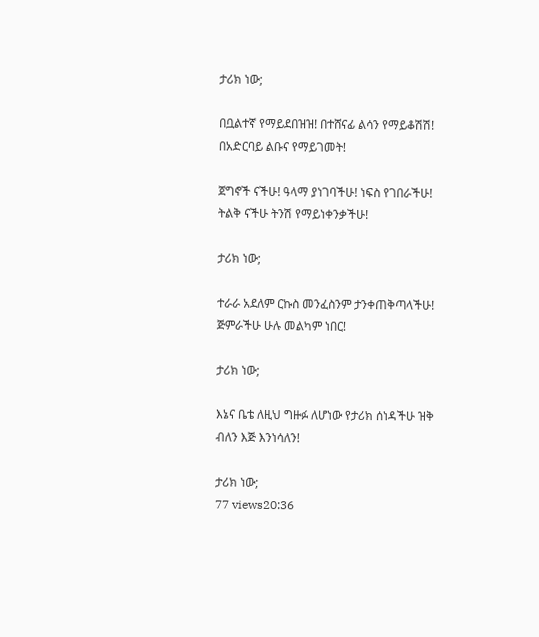ታሪክ ነው;

በቧልተኛ የማይደበዝዝ! በተሸናፊ ልሳን የማይቆሽሽ! በአድርባይ ልቡና የማይገመት!

ጀግኖች ናችሁ! ዓላማ ያነገባችሁ! ነፍስ የገበራችሁ! ትልቅ ናችሁ ትንሽ የማይነቀንቃችሁ!

ታሪክ ነው;

ተራራ አደለም ርኩስ መንፈስንም ታንቀጠቅጣላችሁ! ጅምራችሁ ሁሉ መልካም ነበር!

ታሪክ ነው;

እኔና ቤቴ ለዚህ ግዙፉ ለሆነው የታሪክ ሰነዳችሁ ዝቅ ብለን እጅ እንነሳለን!

ታሪክ ነው;
77 views20:36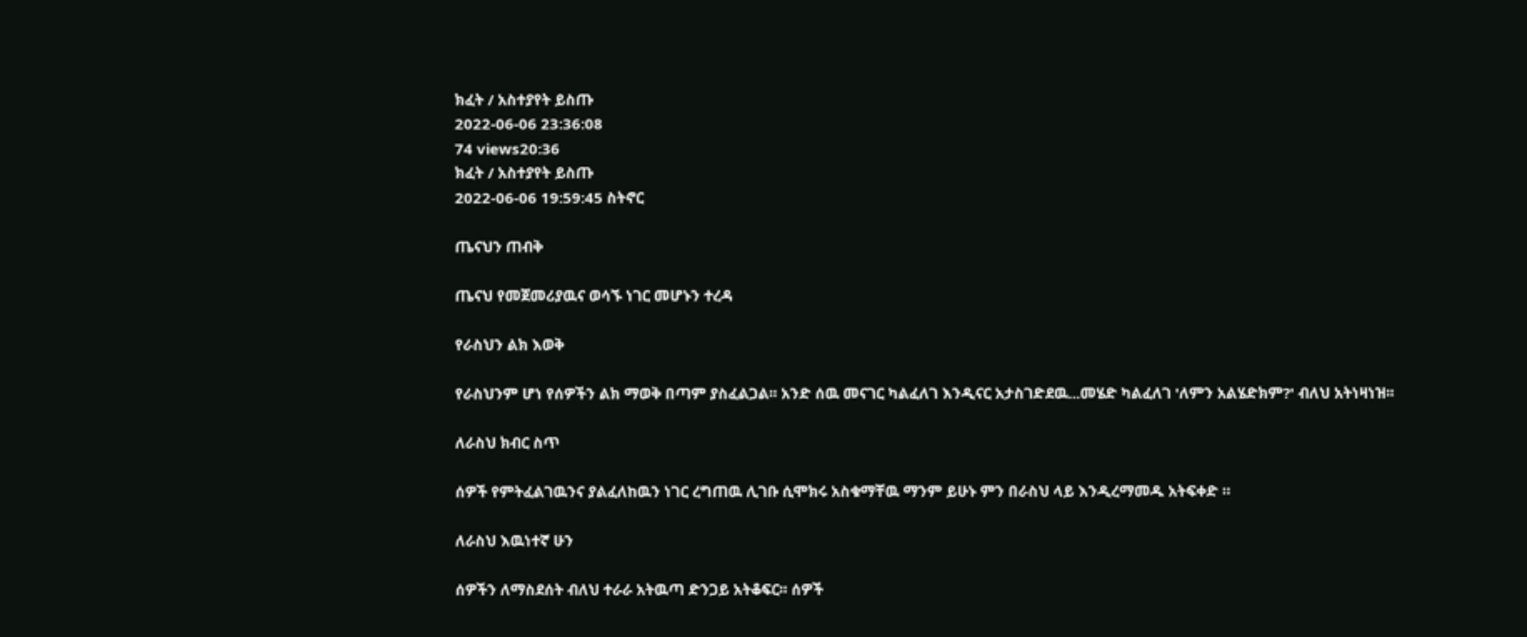ክፈት / አስተያየት ይስጡ
2022-06-06 23:36:08
74 views20:36
ክፈት / አስተያየት ይስጡ
2022-06-06 19:59:45 ስትኖር

ጤናህን ጠብቅ

ጤናህ የመጀመሪያዉና ወሳኙ ነገር መሆኑን ተረዳ

የራስህን ልክ እወቅ

የራስህንም ሆነ የሰዎችን ልክ ማወቅ በጣም ያስፈልጋል፡፡ አንድ ሰዉ መናገር ካልፈለገ እንዲናር አታስገድደዉ...መሄድ ካልፈለገ 'ለምን አልሄድክም?' ብለህ አትነዛነዝ፡፡

ለራስህ ክብር ስጥ

ሰዎች የምትፈልገዉንና ያልፈለከዉን ነገር ረግጠዉ ሊገቡ ሲሞክሩ አስቁማቸዉ ማንም ይሁኑ ምን በራስህ ላይ እንዲረማመዱ አትፍቀድ ።

ለራስህ እዉነተኛ ሁን

ሰዎችን ለማስደሰት ብለህ ተራራ አትዉጣ ድንጋይ አትቆፍር፡፡ ሰዎች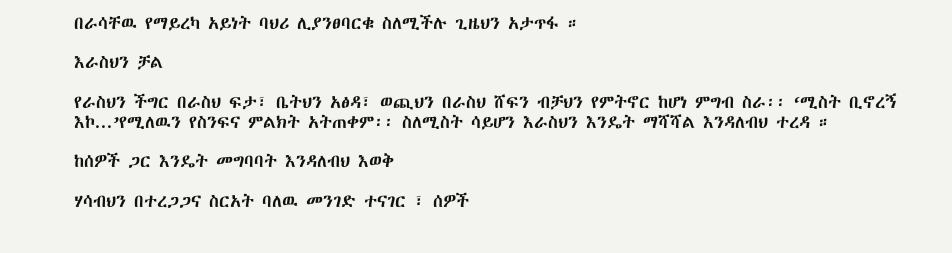በራሳቸዉ የማይረካ አይነት ባህሪ ሊያንፀባርቁ ስለሚችሉ ጊዜህን አታጥፋ ።

እራስህን ቻል

የራስህን ችግር በራስህ ፍታ፣ ቤትህን አፅዳ፣ ወጪህን በራስህ ሸፍን ብቻህን የምትኖር ከሆነ ምግብ ስራ፡፡ ‘ሚስት ቢኖረኝ እኮ...’የሚለዉን የስንፍና ምልክት አትጠቀም፡፡ ስለሚስት ሳይሆን እራስህን እንዴት ማሻሻል እንዳለብህ ተረዳ ።

ከሰዎች ጋር እንዴት መግባባት እንዳለብህ እወቅ

ሃሳብህን በተረጋጋና ስርአት ባለዉ መንገድ ተናገር ፣ ሰዎች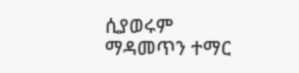ሲያወሩም ማዳመጥን ተማር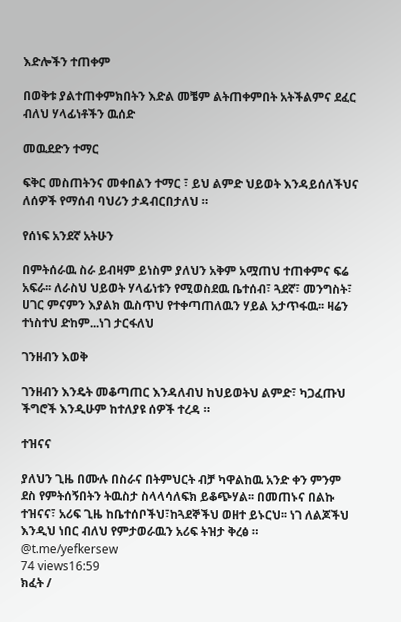እድሎችን ተጠቀም

በወቅቱ ያልተጠቀምክበትን እድል መቼም ልትጠቀምበት አትችልምና ደፈር ብለህ ሃላፊነቶችን ዉሰድ

መዉደድን ተማር

ፍቅር መስጠትንና መቀበልን ተማር ፣ ይህ ልምድ ህይወት እንዳይሰለችህና ለሰዎች የማሰብ ባህሪን ታዳብርበታለህ ።

የሰነፍ አንደኛ አትሁን

በምትሰራዉ ስራ ይብዛም ይነስም ያለህን አቅም አሟጠህ ተጠቀምና ፍሬ አፍራ፡፡ ለራስህ ህይወት ሃላፊነቱን የሚወስደዉ ቤተሰብ፣ ጓደኛ፣ መንግስት፣ ሀገር ምናምን እያልክ ዉስጥህ የተቀጣጠለዉን ሃይል አታጥፋዉ፡፡ ዛሬን ተነስተህ ድከም...ነገ ታርፋለህ

ገንዘብን እወቅ

ገንዘብን እንዴት መቆጣጠር እንዳለብህ ከህይወትህ ልምድ፣ ካጋፈጡህ ችግሮች እንዲሁም ከተለያዩ ሰዎች ተረዳ ።

ተዝናና

ያለህን ጊዜ በሙሉ በስራና በትምህርት ብቻ ካዋልከዉ አንድ ቀን ምንም ደስ የምትሰኝበትን ትዉስታ ስላላሳለፍክ ይቆጭሃል፡፡ በመጠኑና በልኩ ተዝናና፣ አሪፍ ጊዜ ከቤተሰቦችህ፣ከጓደኞችህ ወዘተ ይኑርህ፡፡ ነገ ለልጆችህ እንዲህ ነበር ብለህ የምታወራዉን አሪፍ ትዝታ ቅረፅ ።
@t.me/yefkersew
74 views16:59
ክፈት /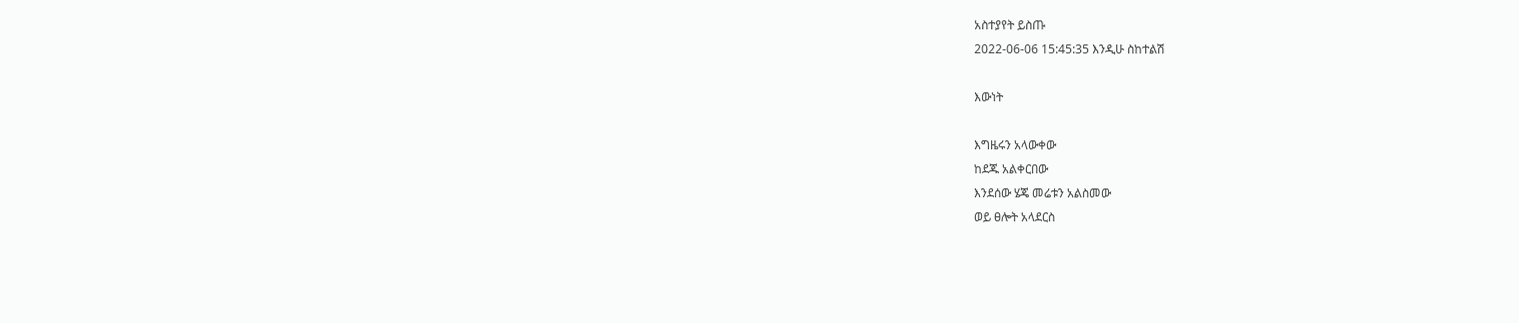አስተያየት ይስጡ
2022-06-06 15:45:35 እንዲሁ ስከተልሽ

እውነት

እግዜሩን አላውቀው
ከደጁ አልቀርበው
እንደሰው ሄጄ መሬቱን አልስመው
ወይ ፀሎት አላደርስ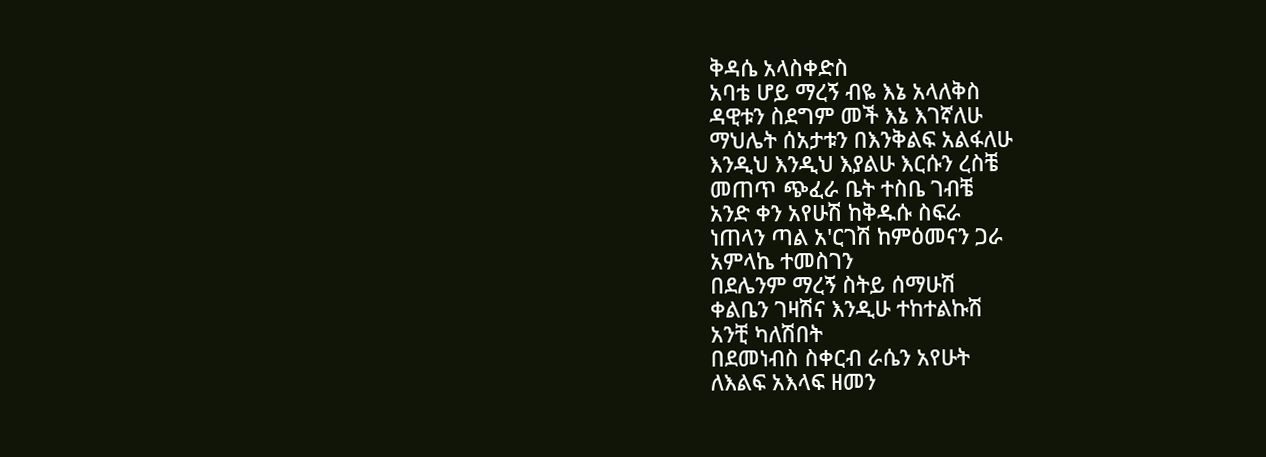ቅዳሴ አላስቀድስ
አባቴ ሆይ ማረኝ ብዬ እኔ አላለቅስ
ዳዊቱን ስደግም መች እኔ እገኛለሁ
ማህሌት ሰአታቱን በእንቅልፍ አልፋለሁ
እንዲህ እንዲህ እያልሁ እርሱን ረስቼ
መጠጥ ጭፈራ ቤት ተስቤ ገብቼ
አንድ ቀን አየሁሽ ከቅዱሱ ስፍራ
ነጠላን ጣል አ'ርገሽ ከምዕመናን ጋራ
አምላኬ ተመስገን
በደሌንም ማረኝ ስትይ ሰማሁሽ
ቀልቤን ገዛሽና እንዲሁ ተከተልኩሽ
አንቺ ካለሽበት
በደመነብስ ስቀርብ ራሴን አየሁት
ለእልፍ አእላፍ ዘመን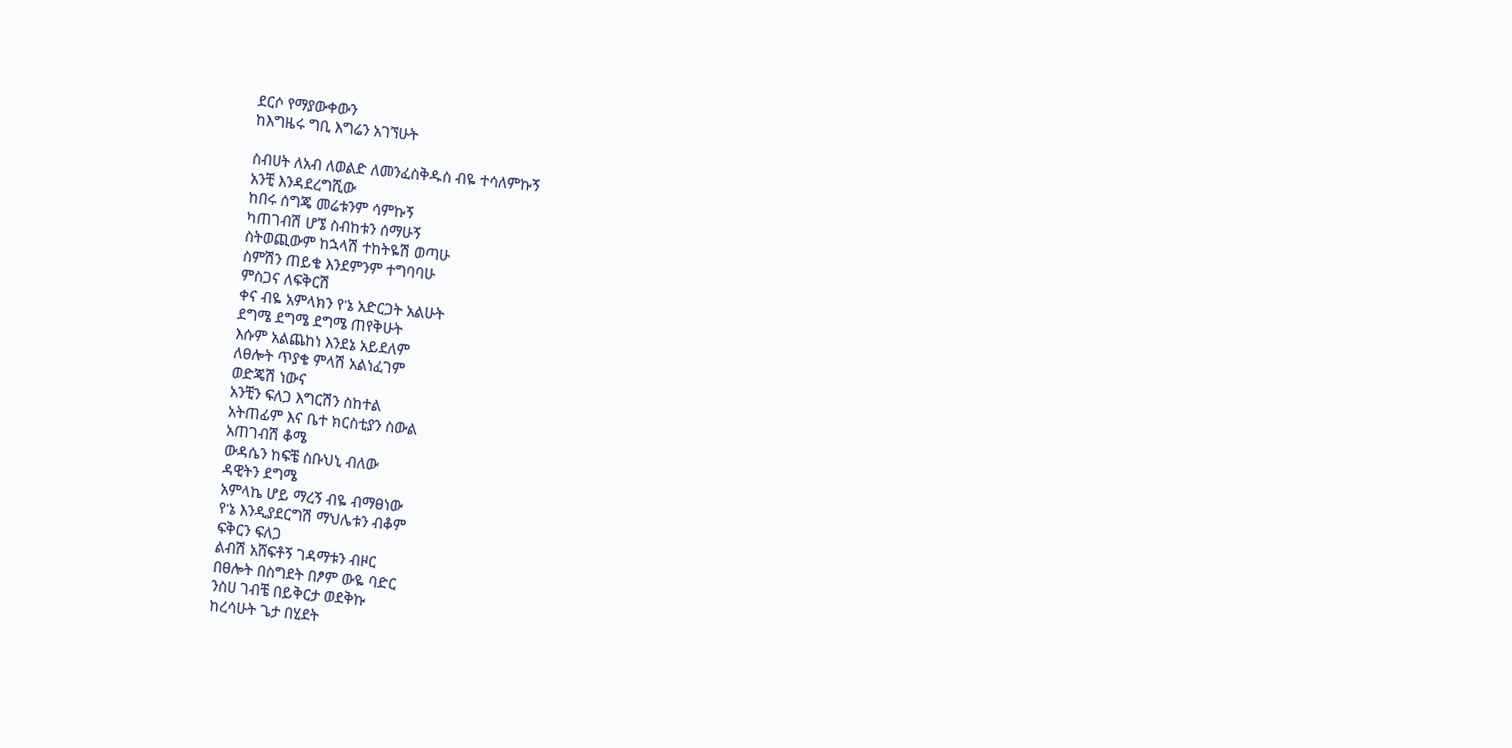ደርሶ የማያውቀውን
ከእግዜሩ ግቢ እግሬን አገኘሁት

ስብሀት ለአብ ለወልድ ለመንፈስቅዱስ ብዬ ተሳለምኩኝ
አንቺ እንዳደረግሺው
ከበሩ ሰግጄ መሬቱንም ሳምኩኝ
ካጠገብሽ ሆኜ ስብከቱን ሰማሁኝ
ስትወጪውም ከኋላሽ ተከትዬሽ ወጣሁ
ስምሽን ጠይቄ እንደምንም ተግባባሁ
ምስጋና ለፍቅርሽ
ቀና ብዬ አምላክን የ'ኔ አድርጋት አልሁት
ደግሜ ደግሜ ደግሜ ጠየቅሁት
እሱም አልጨከነ እንደኔ አይደለም
ለፀሎት ጥያቄ ምላሽ አልነፈገም
ወድጄሽ ነውና
አንቺን ፍለጋ እግርሽን ስከተል
አትጠፊም እና ቤተ ክርስቲያን ስውል
አጠገብሽ ቆሜ
ውዳሴን ከፍቼ ስቡህኒ ብለው
ዳዊትን ደግሜ
አምላኬ ሆይ ማረኝ ብዬ ብማፀነው
የ'ኔ እንዲያደርግሽ ማህሌቱን ብቆም
ፍቅርን ፍለጋ
ልብሽ አሸፍቶኝ ገዳማቱን ብዞር
በፀሎት በስግደት በፆም ውዬ ባድር
ንስሀ ገብቼ በይቅርታ ወደቅኩ
ከረሳሁት ጌታ በሂደት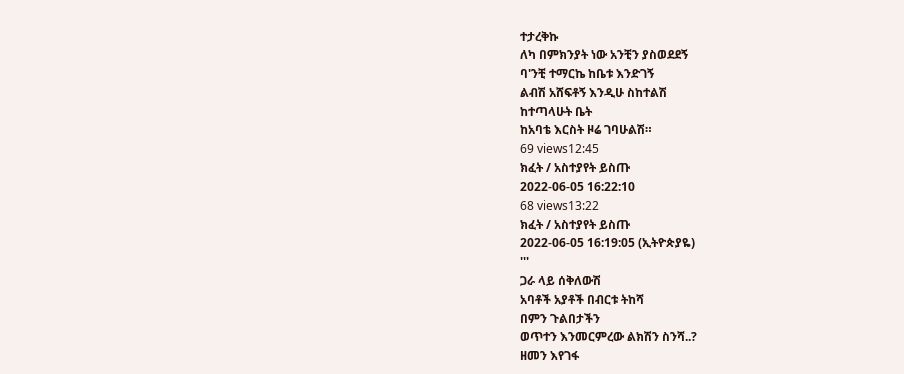ተታረቅኩ
ለካ በምክንያት ነው አንቺን ያስወደደኝ
ባ'ንቺ ተማርኬ ከቤቱ እንድገኝ
ልብሽ አሸፍቶኝ እንዲሁ ስከተልሽ
ከተጣላሁት ቤት
ከአባቴ እርስት ዞሬ ገባሁልሽ።
69 views12:45
ክፈት / አስተያየት ይስጡ
2022-06-05 16:22:10
68 views13:22
ክፈት / አስተያየት ይስጡ
2022-06-05 16:19:05 (ኢትዮጵያዬ)
'''
ጋራ ላይ ሰቅለውሽ
አባቶች አያቶች በብርቱ ትከሻ
በምን ጉልበታችን
ወጥተን እንመርምረው ልክሽን ስንሻ..?
ዘመን እየገፋ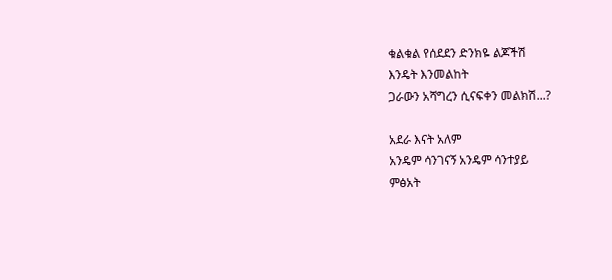ቁልቁል የሰደደን ድንክዬ ልጆችሽ
እንዴት እንመልከት
ጋራውን አሻግረን ሲናፍቀን መልክሽ...?

አደራ እናት አለም
አንዴም ሳንገናኝ አንዴም ሳንተያይ
ምፅአት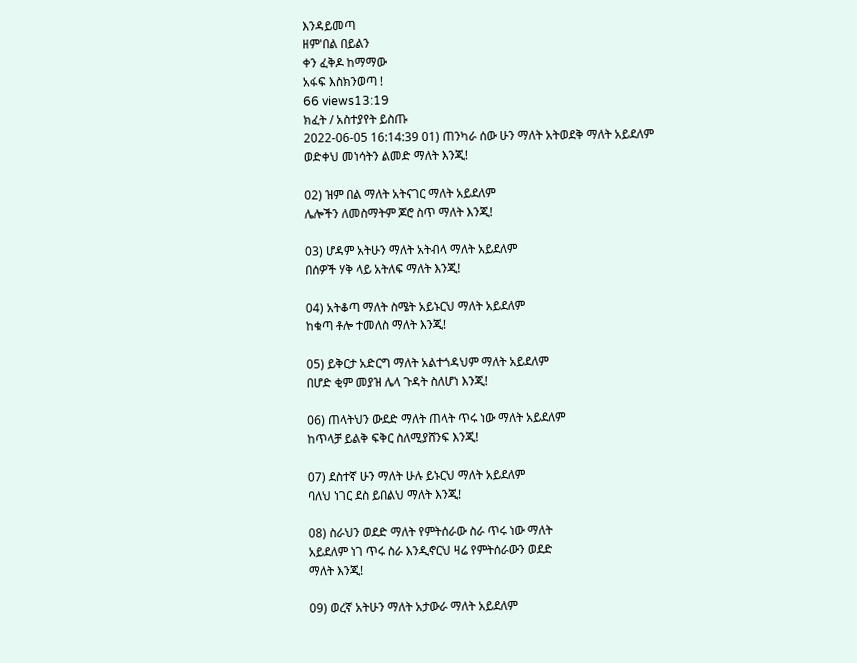እንዳይመጣ
ዘም'በል በይልን
ቀን ፈቅዶ ከማማው
አፋፍ እስክንወጣ !
66 views13:19
ክፈት / አስተያየት ይስጡ
2022-06-05 16:14:39 01) ጠንካራ ሰው ሁን ማለት አትወደቅ ማለት አይደለም
ወድቀህ መነሳትን ልመድ ማለት እንጂ!

02) ዝም በል ማለት አትናገር ማለት አይደለም
ሌሎችን ለመስማትም ጆሮ ስጥ ማለት እንጂ!

03) ሆዳም አትሁን ማለት አትብላ ማለት አይደለም
በሰዎች ሃቅ ላይ አትለፍ ማለት እንጂ!

04) አትቆጣ ማለት ስሜት አይኑርህ ማለት አይደለም
ከቁጣ ቶሎ ተመለስ ማለት እንጂ!

05) ይቅርታ አድርግ ማለት አልተጎዳህም ማለት አይደለም
በሆድ ቂም መያዝ ሌላ ጉዳት ስለሆነ እንጂ!

06) ጠላትህን ውደድ ማለት ጠላት ጥሩ ነው ማለት አይደለም
ከጥላቻ ይልቅ ፍቅር ስለሚያሸንፍ እንጂ!

07) ደስተኛ ሁን ማለት ሁሉ ይኑርህ ማለት አይደለም
ባለህ ነገር ደስ ይበልህ ማለት እንጂ!

08) ስራህን ወደድ ማለት የምትሰራው ስራ ጥሩ ነው ማለት
አይደለም ነገ ጥሩ ስራ እንዲኖርህ ዛሬ የምትሰራውን ወደድ
ማለት እንጂ!

09) ወረኛ አትሁን ማለት አታውራ ማለት አይደለም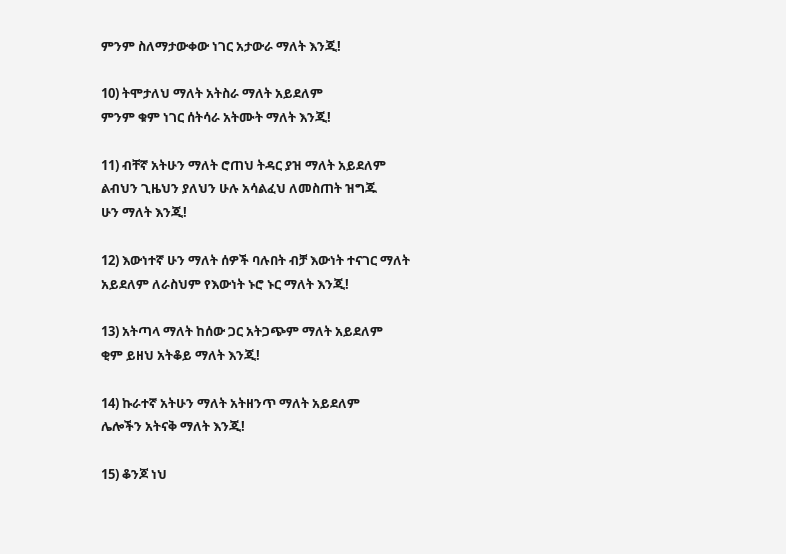ምንም ስለማታውቀው ነገር አታውራ ማለት እንጂ!

10) ትሞታለህ ማለት አትስራ ማለት አይደለም
ምንም ቁም ነገር ሰትሳራ አትሙት ማለት እንጂ!

11) ብቸኛ አትሁን ማለት ሮጠህ ትዳር ያዝ ማለት አይደለም
ልብህን ጊዜህን ያለህን ሁሉ አሳልፈህ ለመስጠት ዝግጁ
ሁን ማለት እንጂ!

12) እውነተኛ ሁን ማለት ሰዎች ባሉበት ብቻ እውነት ተናገር ማለት
አይደለም ለራስህም የእውነት ኑሮ ኑር ማለት እንጂ!

13) አትጣላ ማለት ከሰው ጋር አትጋጭም ማለት አይደለም
ቂም ይዘህ አትቆይ ማለት እንጂ!

14) ኩራተኛ አትሁን ማለት አትዘንጥ ማለት አይደለም
ሌሎችን አትናቅ ማለት እንጂ!

15) ቆንጆ ነህ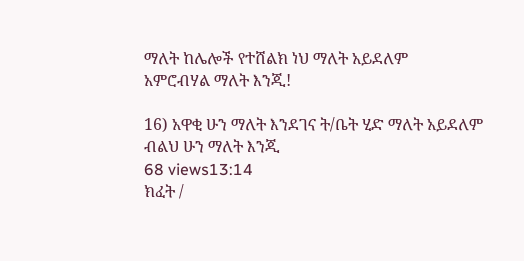ማለት ከሌሎች የተሸልክ ነህ ማለት አይደለም
አምሮብሃል ማለት እንጂ!

16) አዋቂ ሁን ማለት እንደገና ት/ቤት ሂድ ማለት አይደለም
ብልህ ሁን ማለት እንጂ
68 views13:14
ክፈት /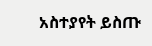አስተያየት ይስጡ